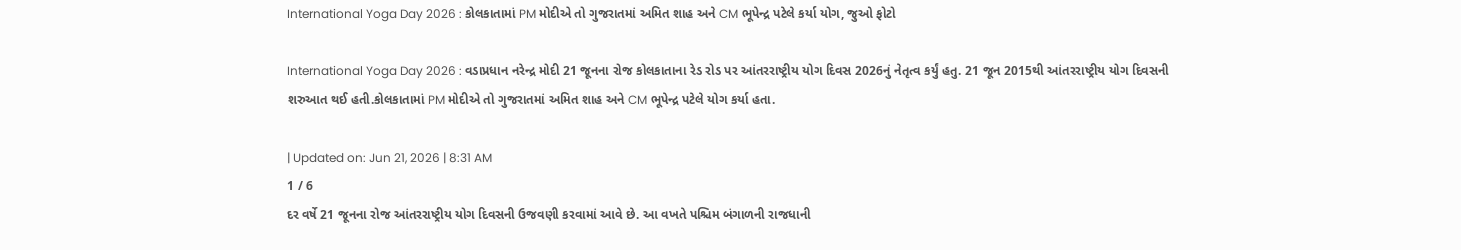International Yoga Day 2026 : કોલકાતામાં PM મોદીએ તો ગુજરાતમાં અમિત શાહ અને CM ભૂપેન્દ્ર પટેલે કર્યા યોગ, જુઓ ફોટો

International Yoga Day 2026 : વડાપ્રધાન નરેન્દ્ર મોદી 21 જૂનના રોજ કોલકાતાના રેડ રોડ પર આંતરરાષ્ટ્રીય યોગ દિવસ 2026નું નેતૃત્વ કર્યું હતુ. 21 જૂન 2015થી આંતરરાષ્ટ્રીય યોગ દિવસની શરુઆત થઈ હતી.કોલકાતામાં PM મોદીએ તો ગુજરાતમાં અમિત શાહ અને CM ભૂપેન્દ્ર પટેલે યોગ કર્યા હતા.

| Updated on: Jun 21, 2026 | 8:31 AM
1 / 6
દર વર્ષે 21 જૂનના રોજ આંતરરાષ્ટ્રીય યોગ દિવસની ઉજવણી કરવામાં આવે છે. આ વખતે પશ્ચિમ બંગાળની રાજધાની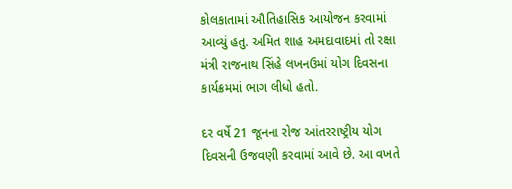કોલકાતામાં ઔતિહાસિક આયોજન કરવામાં આવ્યું હતુ. અમિત શાહ અમદાવાદમાં તો રક્ષા મંત્રી રાજનાથ સિંહે લખનઉમાં યોગ દિવસના કાર્યક્રમમાં ભાગ લીધો હતો.

દર વર્ષે 21 જૂનના રોજ આંતરરાષ્ટ્રીય યોગ દિવસની ઉજવણી કરવામાં આવે છે. આ વખતે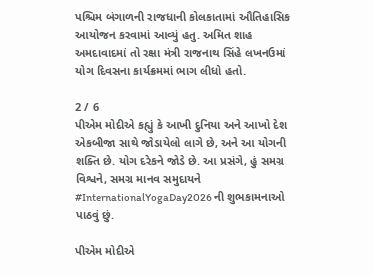પશ્ચિમ બંગાળની રાજધાની કોલકાતામાં ઔતિહાસિક આયોજન કરવામાં આવ્યું હતુ. અમિત શાહ અમદાવાદમાં તો રક્ષા મંત્રી રાજનાથ સિંહે લખનઉમાં યોગ દિવસના કાર્યક્રમમાં ભાગ લીધો હતો.

2 / 6
પીએમ મોદીએ કહ્યું કે આખી દુનિયા અને આખો દેશ એકબીજા સાથે જોડાયેલો લાગે છે, અને આ યોગની શક્તિ છે. યોગ દરેકને જોડે છે. આ પ્રસંગે, હું સમગ્ર વિશ્વને, સમગ્ર માનવ સમુદાયને #InternationalYogaDay2026 ની શુભકામનાઓ પાઠવું છું.

પીએમ મોદીએ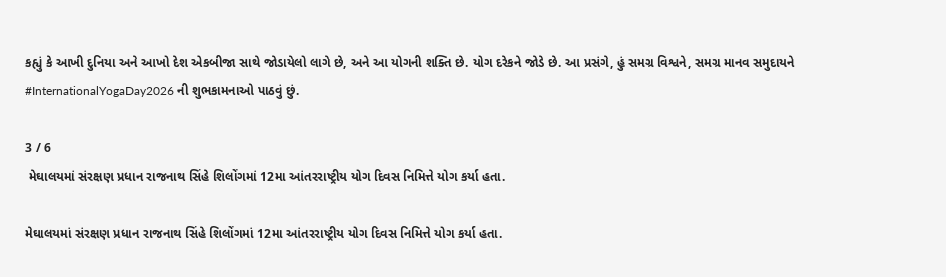કહ્યું કે આખી દુનિયા અને આખો દેશ એકબીજા સાથે જોડાયેલો લાગે છે, અને આ યોગની શક્તિ છે. યોગ દરેકને જોડે છે. આ પ્રસંગે, હું સમગ્ર વિશ્વને, સમગ્ર માનવ સમુદાયને #InternationalYogaDay2026 ની શુભકામનાઓ પાઠવું છું.

3 / 6
 મેઘાલયમાં સંરક્ષણ પ્રધાન રાજનાથ સિંહે શિલોંગમાં 12મા આંતરરાષ્ટ્રીય યોગ દિવસ નિમિત્તે યોગ કર્યા હતા.

મેઘાલયમાં સંરક્ષણ પ્રધાન રાજનાથ સિંહે શિલોંગમાં 12મા આંતરરાષ્ટ્રીય યોગ દિવસ નિમિત્તે યોગ કર્યા હતા.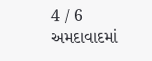4 / 6
અમદાવાદમાં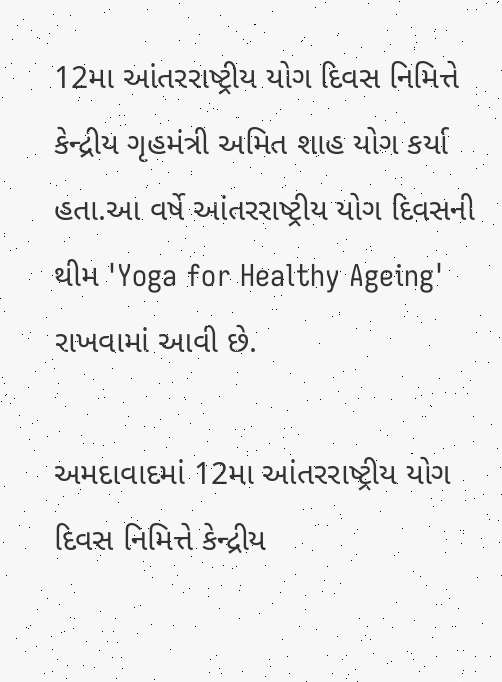12મા આંતરરાષ્ટ્રીય યોગ દિવસ નિમિત્તે કેન્દ્રીય ગૃહમંત્રી અમિત શાહ યોગ કર્યા હતા.આ વર્ષે આંતરરાષ્ટ્રીય યોગ દિવસની થીમ 'Yoga for Healthy Ageing' રાખવામાં આવી છે.

અમદાવાદમાં 12મા આંતરરાષ્ટ્રીય યોગ દિવસ નિમિત્તે કેન્દ્રીય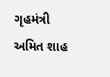ગૃહમંત્રી અમિત શાહ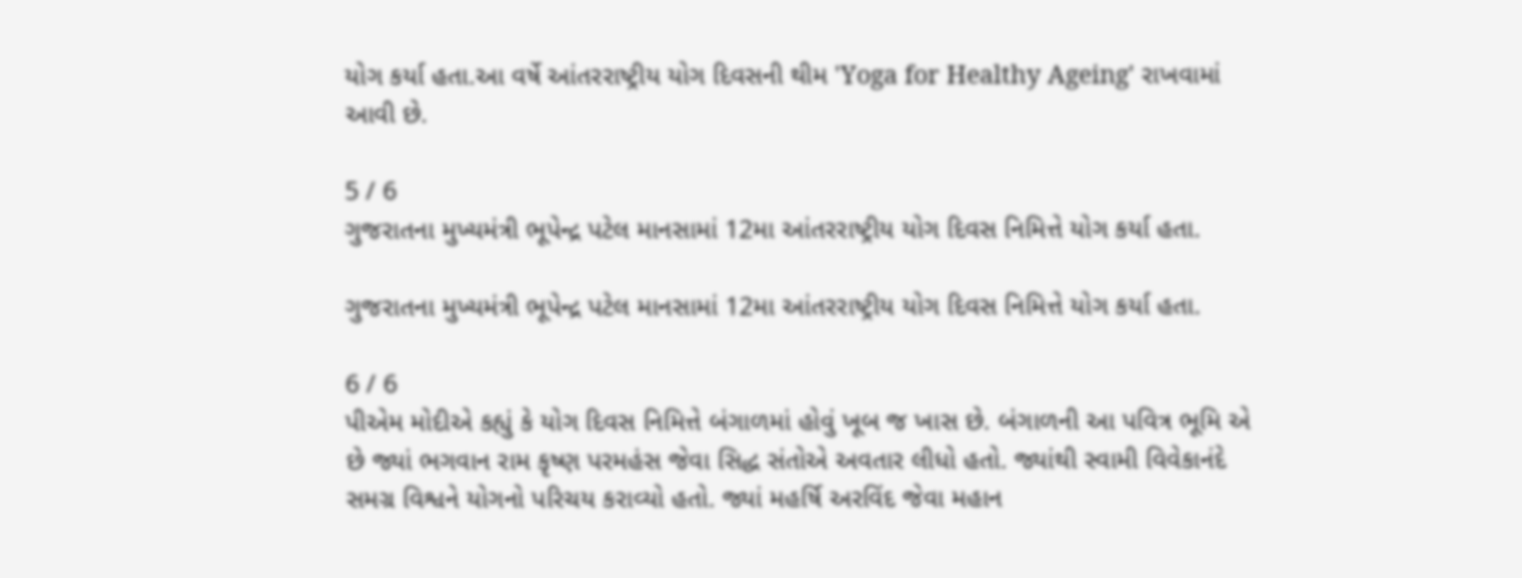યોગ કર્યા હતા.આ વર્ષે આંતરરાષ્ટ્રીય યોગ દિવસની થીમ 'Yoga for Healthy Ageing' રાખવામાં આવી છે.

5 / 6
ગુજરાતના મુખ્યમંત્રી ભૂપેન્દ્ર પટેલ માનસામાં 12મા આંતરરાષ્ટ્રીય યોગ દિવસ નિમિત્તે યોગ કર્યા હતા.

ગુજરાતના મુખ્યમંત્રી ભૂપેન્દ્ર પટેલ માનસામાં 12મા આંતરરાષ્ટ્રીય યોગ દિવસ નિમિત્તે યોગ કર્યા હતા.

6 / 6
પીએમ મોદીએ કહ્યું કે યોગ દિવસ નિમિત્તે બંગાળમાં હોવું ખૂબ જ ખાસ છે. બંગાળની આ પવિત્ર ભૂમિ એ છે જ્યાં ભગવાન રામ કૃષ્ણ પરમહંસ જેવા સિદ્ધ સંતોએ અવતાર લીધો હતો. જ્યાંથી સ્વામી વિવેકાનંદે સમગ્ર વિશ્વને યોગનો પરિચય કરાવ્યો હતો. જ્યાં મહર્ષિ અરવિંદ જેવા મહાન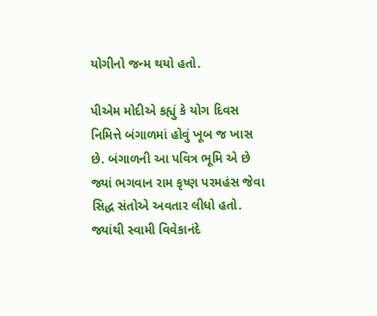યોગીનો જન્મ થયો હતો.

પીએમ મોદીએ કહ્યું કે યોગ દિવસ નિમિત્તે બંગાળમાં હોવું ખૂબ જ ખાસ છે. બંગાળની આ પવિત્ર ભૂમિ એ છે જ્યાં ભગવાન રામ કૃષ્ણ પરમહંસ જેવા સિદ્ધ સંતોએ અવતાર લીધો હતો. જ્યાંથી સ્વામી વિવેકાનંદે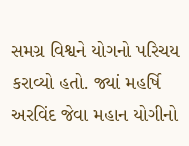સમગ્ર વિશ્વને યોગનો પરિચય કરાવ્યો હતો. જ્યાં મહર્ષિ અરવિંદ જેવા મહાન યોગીનો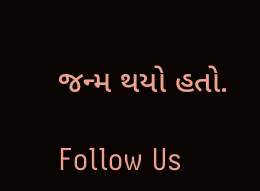જન્મ થયો હતો.

Follow Us